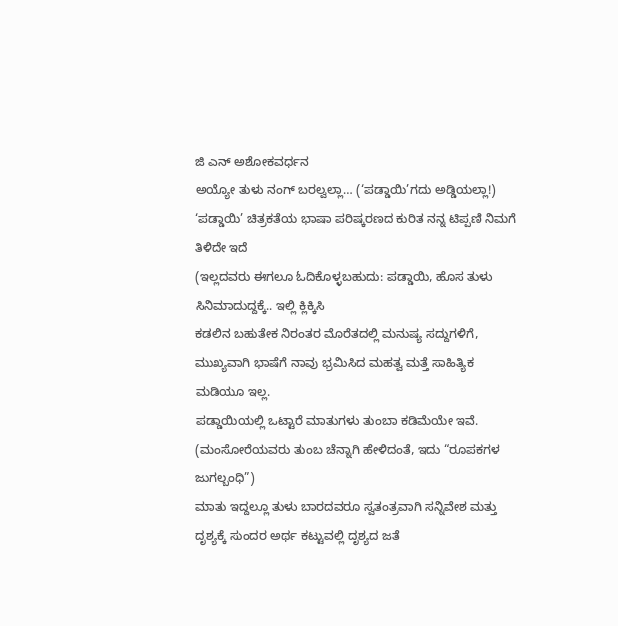ಜಿ ಎನ್ ಅಶೋಕವರ್ಧನ
ಅಯ್ಯೋ ತುಳು ನಂಗ್ ಬರಲ್ವಲ್ಲಾ… (‘ಪಡ್ಡಾಯಿ’ಗದು ಅಡ್ಡಿಯಲ್ಲಾ!)
‘ಪಡ್ಡಾಯಿ’ ಚಿತ್ರಕತೆಯ ಭಾಷಾ ಪರಿಷ್ಕರಣದ ಕುರಿತ ನನ್ನ ಟಿಪ್ಪಣಿ ನಿಮಗೆ ತಿಳಿದೇ ಇದೆ
(ಇಲ್ಲದವರು ಈಗಲೂ ಓದಿಕೊಳ್ಳಬಹುದು: ಪಡ್ಡಾಯಿ, ಹೊಸ ತುಳು ಸಿನಿಮಾದುದ್ದಕ್ಕೆ.. ಇಲ್ಲಿ ಕ್ಲಿಕ್ಕಿಸಿ
ಕಡಲಿನ ಬಹುತೇಕ ನಿರಂತರ ಮೊರೆತದಲ್ಲಿ ಮನುಷ್ಯ ಸದ್ದುಗಳಿಗೆ, ಮುಖ್ಯವಾಗಿ ಭಾಷೆಗೆ ನಾವು ಭ್ರಮಿಸಿದ ಮಹತ್ವ ಮತ್ತೆ ಸಾಹಿತ್ಯಿಕ ಮಡಿಯೂ ಇಲ್ಲ.
ಪಡ್ಡಾಯಿಯಲ್ಲಿ ಒಟ್ಟಾರೆ ಮಾತುಗಳು ತುಂಬಾ ಕಡಿಮೆಯೇ ಇವೆ. (ಮಂಸೋರೆಯವರು ತುಂಬ ಚೆನ್ನಾಗಿ ಹೇಳಿದಂತೆ, ಇದು “ರೂಪಕಗಳ ಜುಗಲ್ಬಂಧಿ”)
ಮಾತು ಇದ್ದಲ್ಲೂ ತುಳು ಬಾರದವರೂ ಸ್ವತಂತ್ರವಾಗಿ ಸನ್ನಿವೇಶ ಮತ್ತು ದೃಶ್ಯಕ್ಕೆ ಸುಂದರ ಅರ್ಥ ಕಟ್ಟುವಲ್ಲಿ ದೃಶ್ಯದ ಜತೆ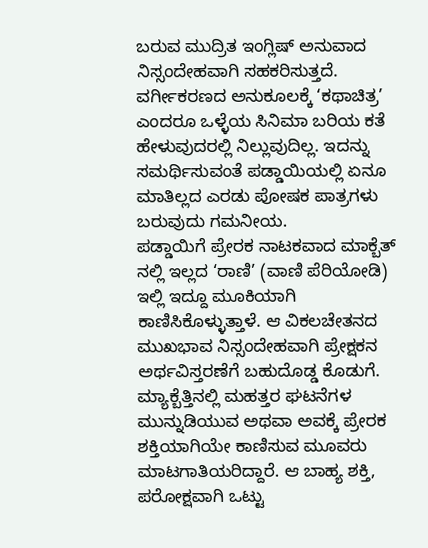ಬರುವ ಮುದ್ರಿತ ಇಂಗ್ಲಿಷ್ ಅನುವಾದ ನಿಸ್ಸಂದೇಹವಾಗಿ ಸಹಕರಿಸುತ್ತದೆ.
ವರ್ಗೀಕರಣದ ಅನುಕೂಲಕ್ಕೆ ‘ಕಥಾಚಿತ್ರ’ ಎಂದರೂ ಒಳ್ಳೆಯ ಸಿನಿಮಾ ಬರಿಯ ಕತೆ ಹೇಳುವುದರಲ್ಲಿ ನಿಲ್ಲುವುದಿಲ್ಲ. ಇದನ್ನು ಸಮರ್ಥಿಸುವಂತೆ ಪಡ್ಡಾಯಿಯಲ್ಲಿ ಏನೂ ಮಾತಿಲ್ಲದ ಎರಡು ಪೋಷಕ ಪಾತ್ರಗಳು ಬರುವುದು ಗಮನೀಯ.
ಪಡ್ಡಾಯಿಗೆ ಪ್ರೇರಕ ನಾಟಕವಾದ ಮಾಕ್ಬೆತ್ ನಲ್ಲಿ ಇಲ್ಲದ ‘ರಾಣಿ’ (ವಾಣಿ ಪೆರಿಯೋಡಿ) ಇಲ್ಲಿ ಇದ್ದೂ ಮೂಕಿಯಾಗಿ ಕಾಣಿಸಿಕೊಳ್ಳುತ್ತಾಳೆ. ಆ ವಿಕಲಚೇತನದ ಮುಖಭಾವ ನಿಸ್ಸಂದೇಹವಾಗಿ ಪ್ರೇಕ್ಷಕನ ಅರ್ಥವಿಸ್ತರಣೆಗೆ ಬಹುದೊಡ್ಡ ಕೊಡುಗೆ.
ಮ್ಯಾಕ್ಬೆತ್ತಿನಲ್ಲಿ ಮಹತ್ತರ ಘಟನೆಗಳ ಮುನ್ನುಡಿಯುವ ಅಥವಾ ಅವಕ್ಕೆ ಪ್ರೇರಕ ಶಕ್ತಿಯಾಗಿಯೇ ಕಾಣಿಸುವ ಮೂವರು ಮಾಟಗಾತಿಯರಿದ್ದಾರೆ. ಆ ಬಾಹ್ಯ ಶಕ್ತಿ, ಪರೋಕ್ಷವಾಗಿ ಒಟ್ಟು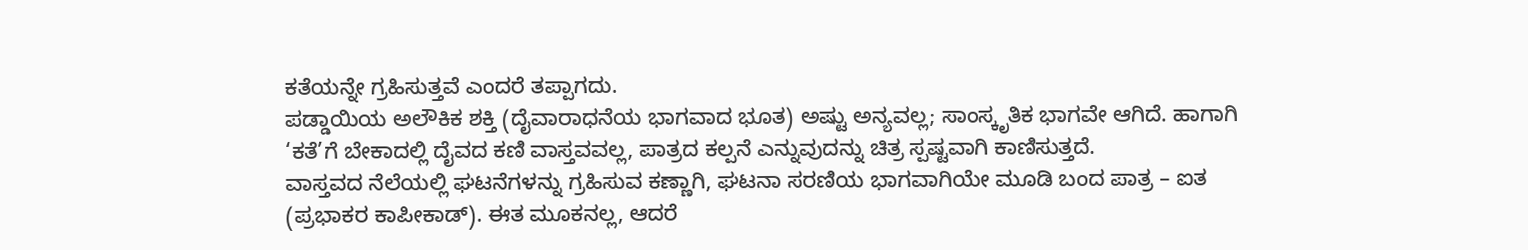ಕತೆಯನ್ನೇ ಗ್ರಹಿಸುತ್ತವೆ ಎಂದರೆ ತಪ್ಪಾಗದು.
ಪಡ್ಡಾಯಿಯ ಅಲೌಕಿಕ ಶಕ್ತಿ (ದೈವಾರಾಧನೆಯ ಭಾಗವಾದ ಭೂತ) ಅಷ್ಟು ಅನ್ಯವಲ್ಲ; ಸಾಂಸ್ಕೃತಿಕ ಭಾಗವೇ ಆಗಿದೆ. ಹಾಗಾಗಿ ‘ಕತೆ’ಗೆ ಬೇಕಾದಲ್ಲಿ ದೈವದ ಕಣಿ ವಾಸ್ತವವಲ್ಲ, ಪಾತ್ರದ ಕಲ್ಪನೆ ಎನ್ನುವುದನ್ನು ಚಿತ್ರ ಸ್ಪಷ್ಟವಾಗಿ ಕಾಣಿಸುತ್ತದೆ.
ವಾಸ್ತವದ ನೆಲೆಯಲ್ಲಿ ಘಟನೆಗಳನ್ನು ಗ್ರಹಿಸುವ ಕಣ್ಣಾಗಿ, ಘಟನಾ ಸರಣಿಯ ಭಾಗವಾಗಿಯೇ ಮೂಡಿ ಬಂದ ಪಾತ್ರ – ಐತ (ಪ್ರಭಾಕರ ಕಾಪೀಕಾಡ್). ಈತ ಮೂಕನಲ್ಲ, ಆದರೆ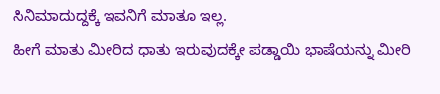ಸಿನಿಮಾದುದ್ದಕ್ಕೆ ಇವನಿಗೆ ಮಾತೂ ಇಲ್ಲ.
ಹೀಗೆ ಮಾತು ಮೀರಿದ ಧಾತು ಇರುವುದಕ್ಕೇ ಪಡ್ಡಾಯಿ ಭಾಷೆಯನ್ನು ಮೀರಿ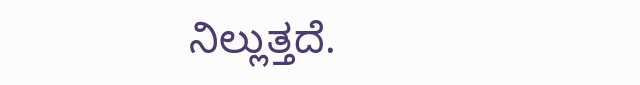ನಿಲ್ಲುತ್ತದೆ.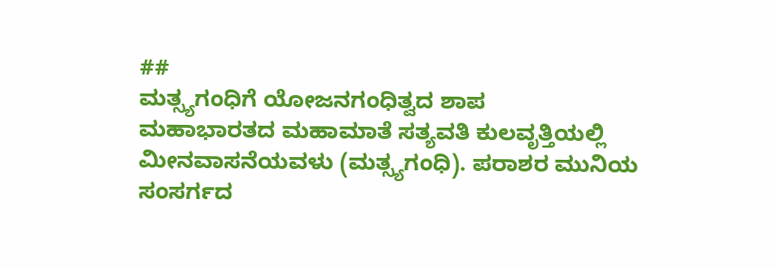##
ಮತ್ಸ್ಯಗಂಧಿಗೆ ಯೋಜನಗಂಧಿತ್ವದ ಶಾಪ
ಮಹಾಭಾರತದ ಮಹಾಮಾತೆ ಸತ್ಯವತಿ ಕುಲವೃತ್ತಿಯಲ್ಲಿ ಮೀನವಾಸನೆಯವಳು (ಮತ್ಸ್ಯಗಂಧಿ). ಪರಾಶರ ಮುನಿಯ ಸಂಸರ್ಗದ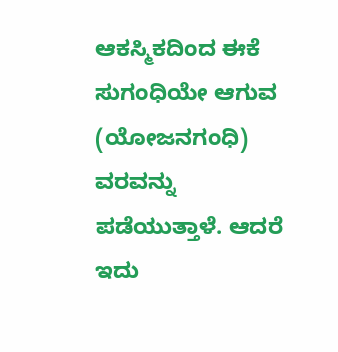ಆಕಸ್ಮಿಕದಿಂದ ಈಕೆ ಸುಗಂಧಿಯೇ ಆಗುವ (ಯೋಜನಗಂಧಿ) ವರವನ್ನು ಪಡೆಯುತ್ತಾಳೆ. ಆದರೆ ಇದು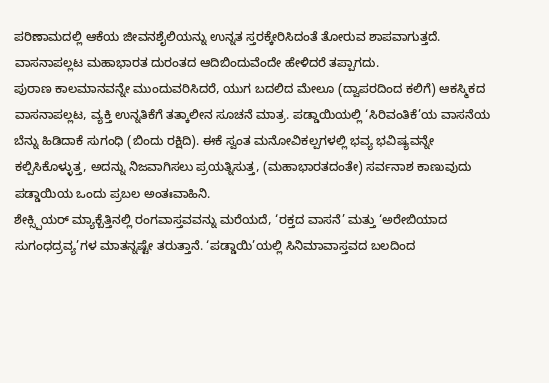ಪರಿಣಾಮದಲ್ಲಿ ಆಕೆಯ ಜೀವನಶೈಲಿಯನ್ನು ಉನ್ನತ ಸ್ತರಕ್ಕೇರಿಸಿದಂತೆ ತೋರುವ ಶಾಪವಾಗುತ್ತದೆ. ವಾಸನಾಪಲ್ಲಟ ಮಹಾಭಾರತ ದುರಂತದ ಆದಿಬಿಂದುವೆಂದೇ ಹೇಳಿದರೆ ತಪ್ಪಾಗದು.
ಪುರಾಣ ಕಾಲಮಾನವನ್ನೇ ಮುಂದುವರಿಸಿದರೆ, ಯುಗ ಬದಲಿದ ಮೇಲೂ (ದ್ವಾಪರದಿಂದ ಕಲಿಗೆ) ಆಕಸ್ಮಿಕದ ವಾಸನಾಪಲ್ಲಟ, ವ್ಯಕ್ತಿ ಉನ್ನತಿಕೆಗೆ ತತ್ಕಾಲೀನ ಸೂಚನೆ ಮಾತ್ರ. ಪಡ್ಡಾಯಿಯಲ್ಲಿ ‘ಸಿರಿವಂತಿಕೆ’ಯ ವಾಸನೆಯ ಬೆನ್ನು ಹಿಡಿದಾಕೆ ಸುಗಂಧಿ (ಬಿಂದು ರಕ್ಷಿದಿ). ಈಕೆ ಸ್ವಂತ ಮನೋವಿಕಲ್ಪಗಳಲ್ಲಿ ಭವ್ಯ ಭವಿಷ್ಯವನ್ನೇ ಕಲ್ಪಿಸಿಕೊಳ್ಳುತ್ತ, ಅದನ್ನು ನಿಜವಾಗಿಸಲು ಪ್ರಯತ್ನಿಸುತ್ತ, (ಮಹಾಭಾರತದಂತೇ) ಸರ್ವನಾಶ ಕಾಣುವುದು ಪಡ್ಡಾಯಿಯ ಒಂದು ಪ್ರಬಲ ಅಂತಃವಾಹಿನಿ.
ಶೇಕ್ಸ್ಪಿಯರ್ ಮ್ಯಾಕ್ಬೆತ್ತಿನಲ್ಲಿ ರಂಗವಾಸ್ತವವನ್ನು ಮರೆಯದೆ, ‘ರಕ್ತದ ವಾಸನೆ’ ಮತ್ತು ‘ಅರೇಬಿಯಾದ ಸುಗಂಧದ್ರವ್ಯ’ಗಳ ಮಾತನ್ನಷ್ಟೇ ತರುತ್ತಾನೆ. ‘ಪಡ್ಡಾಯಿ’ಯಲ್ಲಿ ಸಿನಿಮಾವಾಸ್ತವದ ಬಲದಿಂದ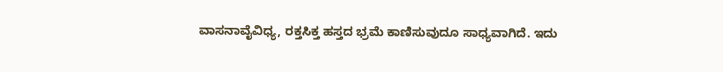ವಾಸನಾವೈವಿಧ್ಯ, ರಕ್ತಸಿಕ್ತ ಹಸ್ತದ ಭ್ರಮೆ ಕಾಣಿಸುವುದೂ ಸಾಧ್ಯವಾಗಿದೆ. ಇದು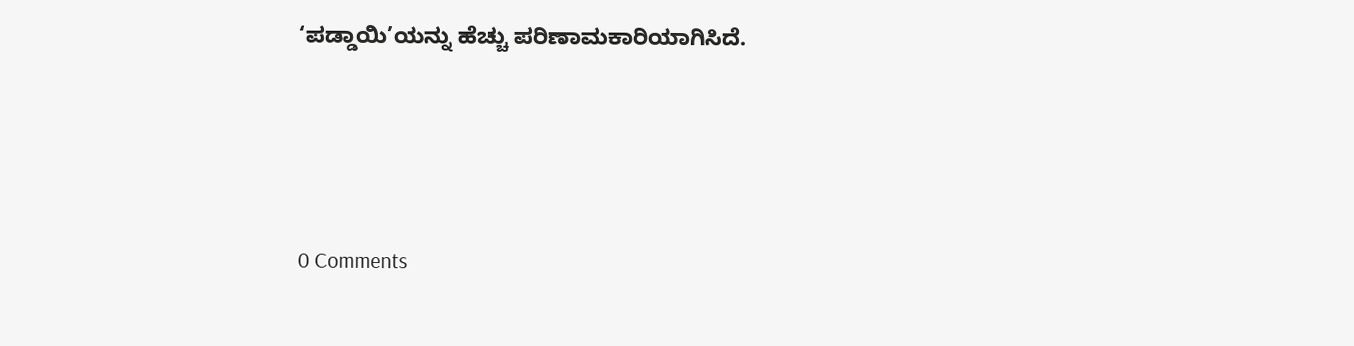‘ಪಡ್ಡಾಯಿ’ಯನ್ನು ಹೆಚ್ಚು ಪರಿಣಾಮಕಾರಿಯಾಗಿಸಿದೆ.







0 Comments